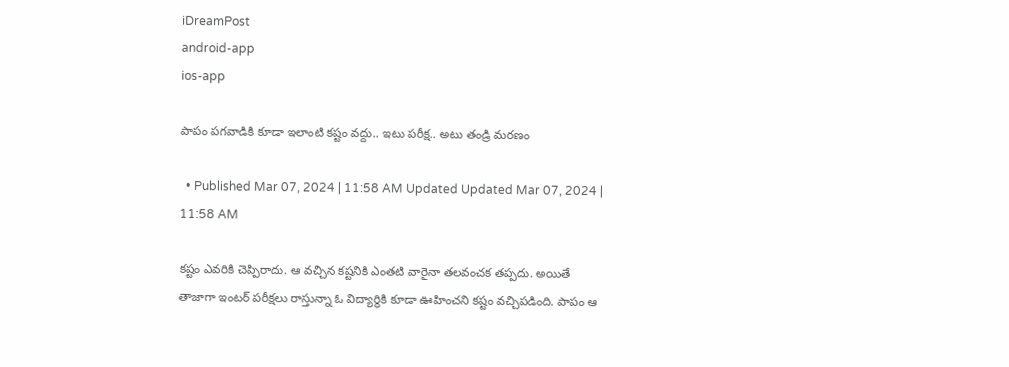iDreamPost
android-app
ios-app

పాపం పగవాడికి కూడా ఇలాంటి కష్టం వద్దు.. ఇటు పరీక్ష.. అటు తండ్రి మరణం

  • Published Mar 07, 2024 | 11:58 AM Updated Updated Mar 07, 2024 | 11:58 AM

కష్టం ఎవరికి చెప్పిరాదు. ఆ వచ్చిన కష్టనికి ఎంతటి వారైనా తలవంచక తప్పదు. అయితే తాజాగా ఇంటర్ పరీక్షలు రాస్తున్నా ఓ విద్యార్థికి కూడా ఊహించని కష్టం వచ్చిపడింది. పాపం ఆ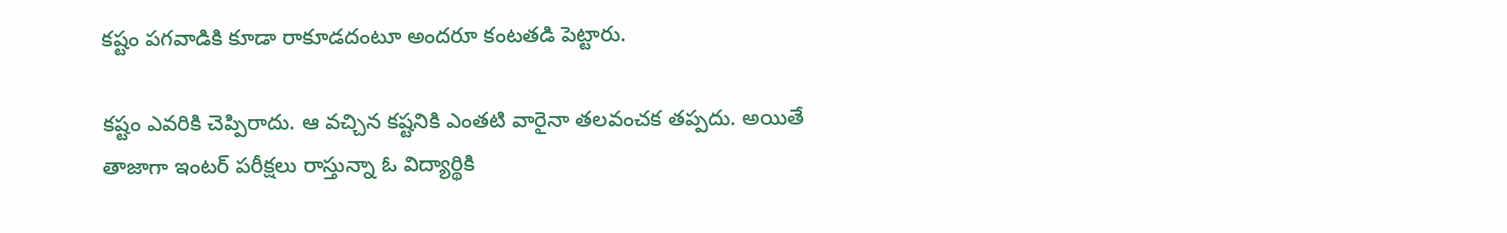కష్టం పగవాడికి కూడా రాకూడదంటూ అందరూ కంటతడి పెట్టారు.

కష్టం ఎవరికి చెప్పిరాదు. ఆ వచ్చిన కష్టనికి ఎంతటి వారైనా తలవంచక తప్పదు. అయితే తాజాగా ఇంటర్ పరీక్షలు రాస్తున్నా ఓ విద్యార్థికి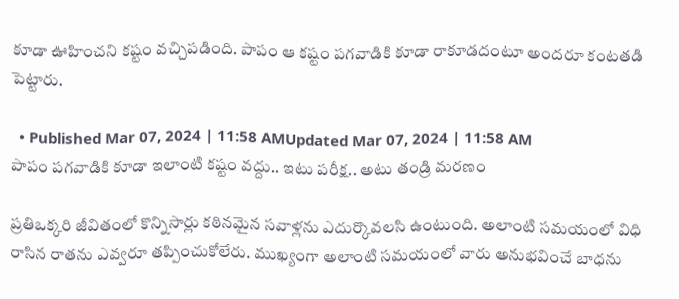కూడా ఊహించని కష్టం వచ్చిపడింది. పాపం ఆ కష్టం పగవాడికి కూడా రాకూడదంటూ అందరూ కంటతడి పెట్టారు.

  • Published Mar 07, 2024 | 11:58 AMUpdated Mar 07, 2024 | 11:58 AM
పాపం పగవాడికి కూడా ఇలాంటి కష్టం వద్దు.. ఇటు పరీక్ష.. అటు తండ్రి మరణం

ప్రతిఒక్కరి జీవితంలో కొన్నిసార్లు కఠినమైన సవాళ్లను ఎదుర్కొవలసి ఉంటుంది. అలాంటి సమయంలో విధి రాసిన రాతను ఎవ్వరూ తప్పించుకోలేరు. ముఖ్యంగా అలాంటి సమయంలో వారు అనుభవించే బాధను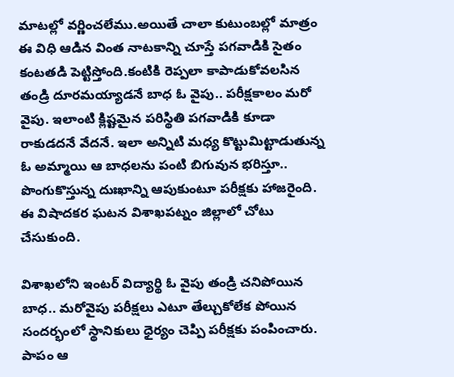మాటల్లో వర్ణించలేము.అయితే చాలా కుటుంబల్లో మాత్రం ఈ విధి ఆడిన వింత నాటకాన్ని చూస్తే పగవాడికి సైతం కంటతడి పెట్టిస్తోంది.కంటికి రెప్పలా కాపాడుకోవలసిన తండ్రి దూరమయ్యాడనే బాధ ఓ వైపు.. పరీక్షకాలం మరో వైపు. ఇలాంటి క్లిష్టమైన పరిస్థితి పగవాడికి కూడా రాకుడదనే వేదనే. ఇలా అన్నిటి మధ్య కొట్టుమిట్టాడుతున్న ఓ అమ్మాయి ఆ బాధలను పంటి బిగువున భరిస్తూ.. పొంగుకొస్తున్న దుఃఖాన్ని ఆపుకుంటూ పరీక్షకు హాజరైంది. ఈ విషాదకర ఘటన విశాఖపట్నం జిల్లాలో చోటు చేసుకుంది.

విశాఖలోని ఇంటర్ విద్యార్థి ఓ వైపు తండ్రి చనిపోయిన బాధ.. మరోవైపు పరీక్షలు ఎటూ తేల్చుకోలేక పోయిన సందర్భంలో స్థానికులు ధైర్యం చెప్పి పరీక్షకు పంపించారు. పాపం ఆ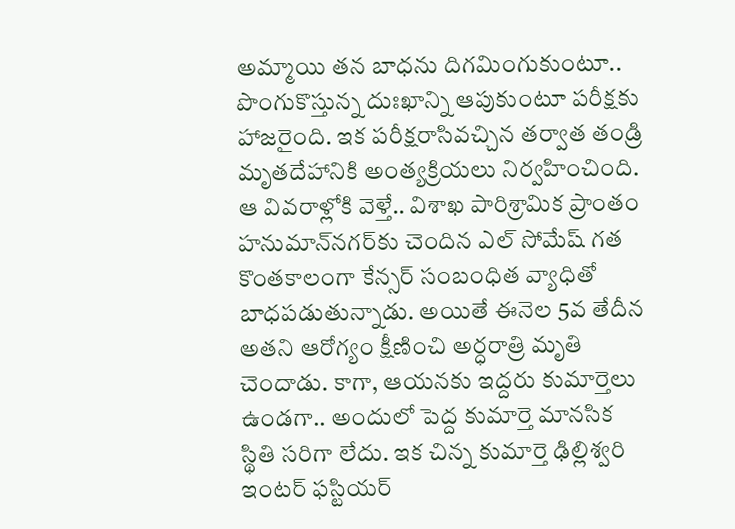అమ్మాయి తన బాధను దిగమింగుకుంటూ.. పొంగుకొస్తున్న దుఃఖాన్ని ఆపుకుంటూ పరీక్షకు హాజరైంది. ఇక పరీక్షరాసివచ్చిన తర్వాత తండ్రి మృతదేహానికి అంత్యక్రియలు నిర్వహించింది. ఆ వివరాళ్లోకి వెళ్తే.. విశాఖ పారిశ్రామిక ప్రాంతం హనుమాన్‌నగర్‌కు చెందిన ఎల్‌ సోమేష్‌ గత కొంతకాలంగా కేన్సర్ సంబంధిత వ్యాధితో బాధపడుతున్నాడు. అయితే ఈనెల 5వ తేదీన అతని ఆరోగ్యం క్షీణించి అర్ధరాత్రి మృతి చెందాడు. కాగా, ఆయనకు ఇద్దరు కుమార్తెలు ఉండగా.. అందులో పెద్ద కుమార్తె మానసిక స్థితి సరిగా లేదు. ఇక చిన్న కుమార్తె ఢిల్లిశ్వరి ఇంటర్ ఫస్టియర్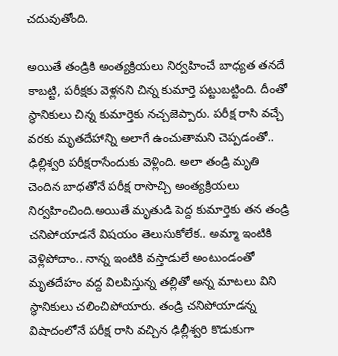చదువుతోంది.

అయితే తండ్రికి అంత్యక్రియలు నిర్వహించే బాధ్యత తనదే కాబట్టి, పరీక్షకు వెళ్లనని చిన్న కుమార్తె పట్టుబట్టింది. దీంతో స్థానికులు చిన్న కుమార్తెకు నచ్చజెప్పారు. పరీక్ష రాసి వచ్చే వరకు మృతదేహాన్ని అలాగే ఉంచుతామని చెప్పడంతో.. ఢిల్లిశ్వరి పరీక్షరాసేందుకు వెళ్లింది. అలా తండ్రి మృతి చెందిన బాధతోనే పరీక్ష రాసొచ్చి అంత్యక్రియలు నిర్వహించింది.అయితే మృతుడి పెద్ద కుమార్తెకు తన తండ్రి చనిపోయాడనే విషయం తెలుసుకోలేక.. అమ్మా ఇంటికి వెళ్లిపోదాం.. నాన్న ఇంటికి వస్తాడులే అంటుండంతో మృతదేహం వద్ద విలపిస్తున్న తల్లితో అన్న మాటలు విని స్థానికులు చలించిపోయారు. తండ్రి చనిపోయాడన్న విషాదంలోనే పరీక్ష రాసి వచ్చిన ఢిల్లీశ్వరి కొడుకుగా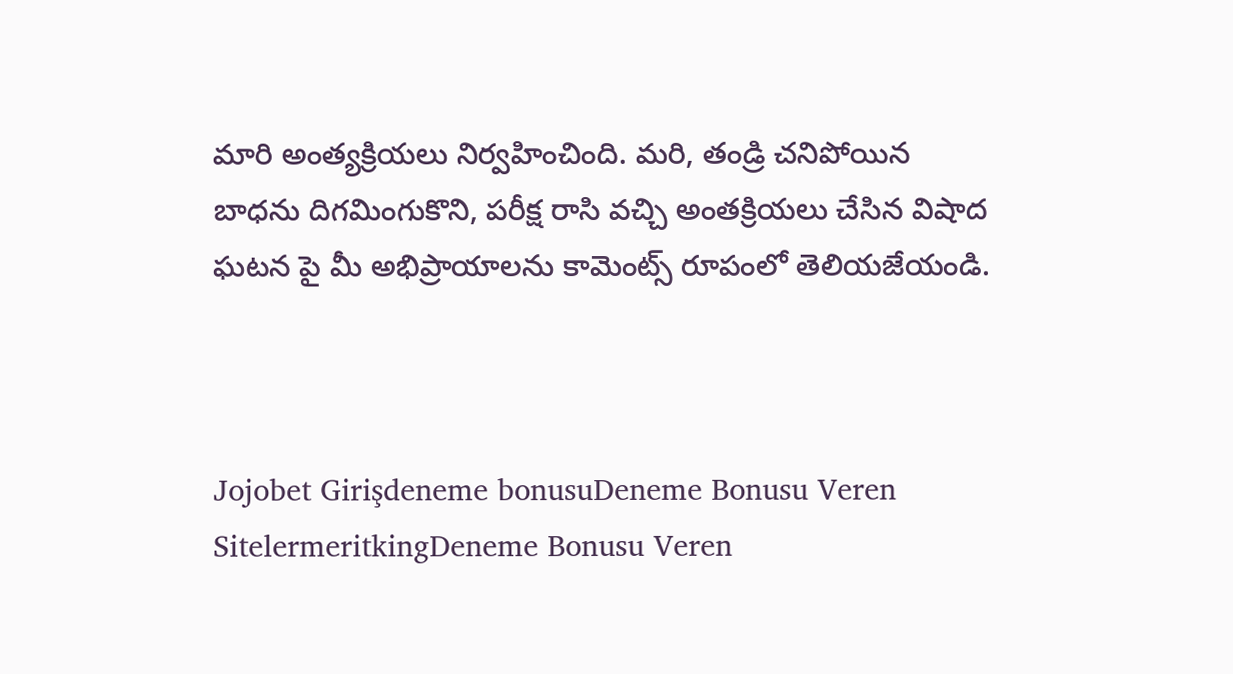మారి అంత్యక్రియలు నిర్వహించింది. మరి, తండ్రి చనిపోయిన బాధను దిగమింగుకొని, పరీక్ష రాసి వచ్చి అంతక్రియలు చేసిన విషాద ఘటన పై మీ అభిప్రాయాలను కామెంట్స్ రూపంలో తెలియజేయండి.



Jojobet Girişdeneme bonusuDeneme Bonusu Veren SitelermeritkingDeneme Bonusu Veren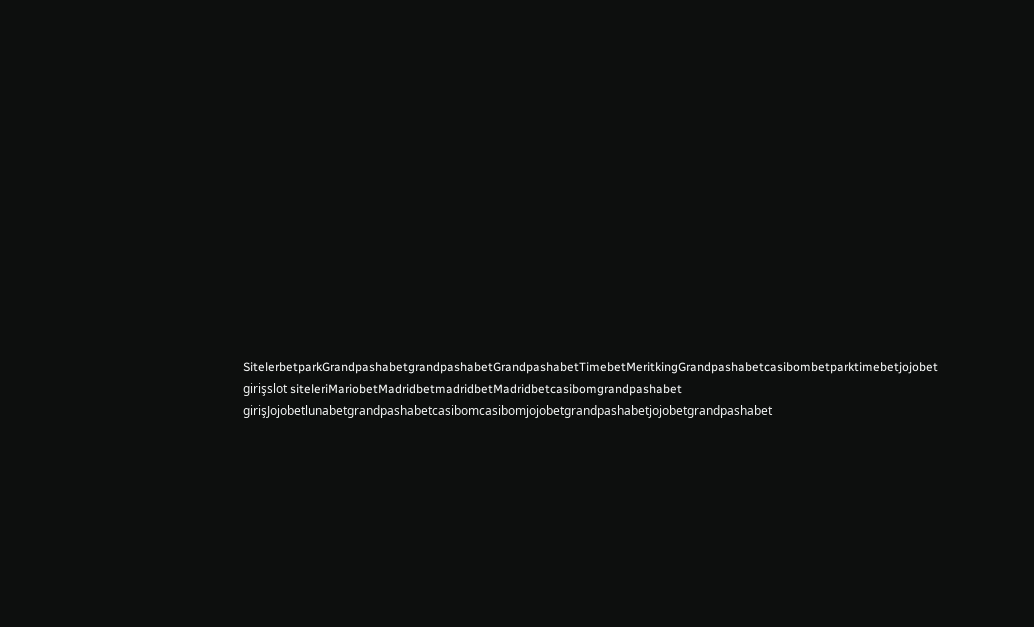SitelerbetparkGrandpashabetgrandpashabetGrandpashabetTimebetMeritkingGrandpashabetcasibombetparktimebetjojobet girişslot siteleriMariobetMadridbetmadridbetMadridbetcasibomgrandpashabet girişJojobetlunabetgrandpashabetcasibomcasibomjojobetgrandpashabetjojobetgrandpashabet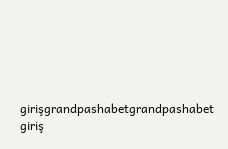girişgrandpashabetgrandpashabet giriş